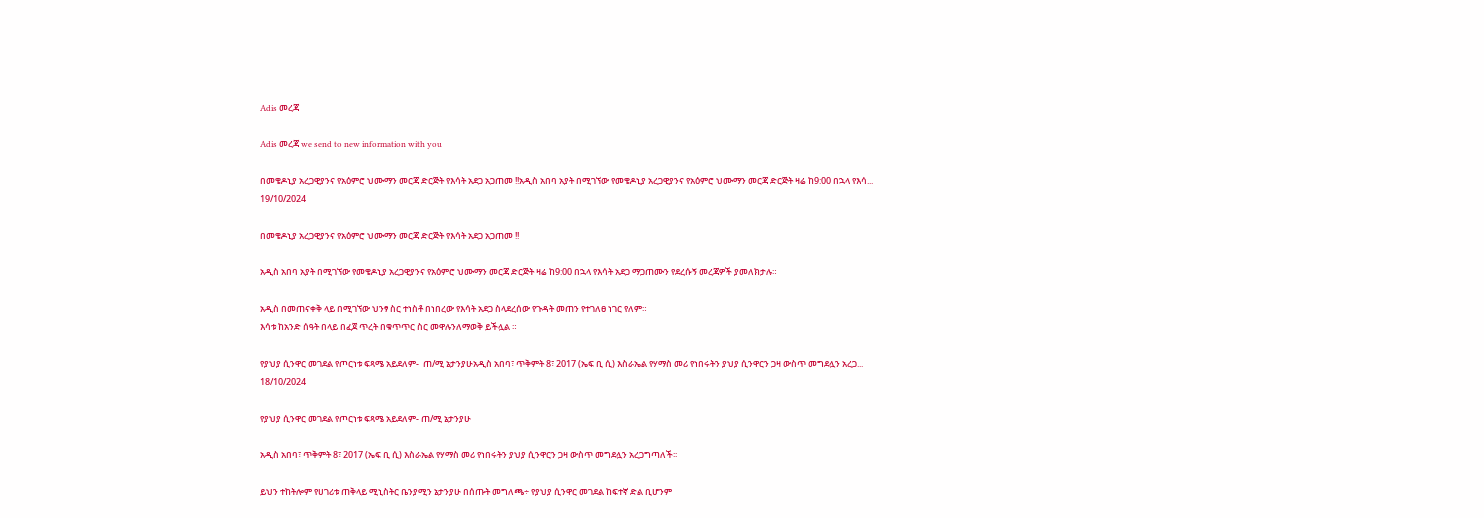Adis መረጃ

Adis መረጃ we send to new information with you

በመቄዶኒያ አረጋዊያንና የአዕምሮ ህሙማን መርጃ ድርጅት የእሳት አደጋ አጋጠመ !!አዲስ አበባ አያት በሚገኘው የመቄዶኒያ አረጋዊያንና የአዕምሮ ህሙማን መርጃ ድርጅት ዛሬ ከ9:00 በኋላ የእሳ...
19/10/2024

በመቄዶኒያ አረጋዊያንና የአዕምሮ ህሙማን መርጃ ድርጅት የእሳት አደጋ አጋጠመ !!

አዲስ አበባ አያት በሚገኘው የመቄዶኒያ አረጋዊያንና የአዕምሮ ህሙማን መርጃ ድርጅት ዛሬ ከ9:00 በኋላ የእሳት አደጋ ማጋጠሙን የደረሱኝ መረጃዎች ያመለክታሉ።

አዲስ በመጠናቀቅ ላይ በሚገኘው ህንፃ ስር ተነስቶ በነበረው የእሳት አደጋ ስላደረሰው የጉዳት መጠን የተገለፀ ነገር የለም።
እሳቱ ከአንድ ሰዓት በላይ በፈጀ ጥረት በቁጥጥር ስር መዋሉንለማወቅ ይችሏል ።

የያህያ ሲንዋር መገደል የጦርነቱ ፍጻሜ አይደለም-  ጠ/ሚ ኔታንያሁአዲስ አበባ፣ ጥቅምት 8፣ 2017 (ኤፍ ቢ ሲ) እስራኤል የሃማስ መሪ የነበሩትን ያህያ ሲንዋርን ጋዛ ውስጥ መግደሏን አረጋ...
18/10/2024

የያህያ ሲንዋር መገደል የጦርነቱ ፍጻሜ አይደለም- ጠ/ሚ ኔታንያሁ

አዲስ አበባ፣ ጥቅምት 8፣ 2017 (ኤፍ ቢ ሲ) እስራኤል የሃማስ መሪ የነበሩትን ያህያ ሲንዋርን ጋዛ ውስጥ መግደሏን አረጋግጣለች፡፡

ይህን ተከትሎም የሀገሪቱ ጠቅላይ ሚኒስትር ቤንያሚን ኔታንያሁ በሰጡት መግለጫ÷ የያህያ ሲንዋር መገደል ከፍተኛ ድል ቢሆንም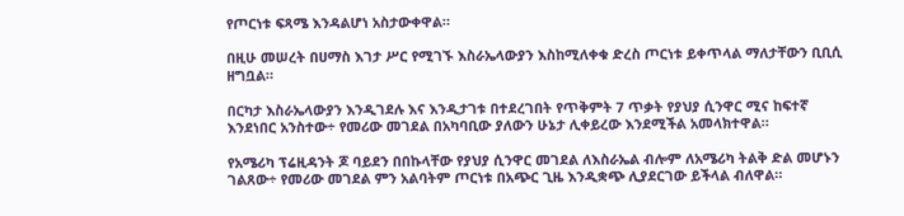የጦርነቱ ፍጻሜ እንዳልሆነ አስታውቀዋል፡፡

በዚሁ መሠረት በሀማስ እገታ ሥር የሚገኙ እስራኤላውያን እስከሚለቀቁ ድረስ ጦርነቱ ይቀጥላል ማለታቸውን ቢቢሲ ዘግቧል፡፡

በርካታ እስራኤላውያን እንዲገደሉ እና እንዲታገቱ በተደረገበት የጥቅምት 7 ጥቃት የያህያ ሲንዋር ሚና ከፍተኛ እንደነበር አንስተው÷ የመሪው መገደል በአካባቢው ያለውን ሁኔታ ሊቀይረው እንደሚችል አመላክተዋል፡፡

የአሜሪካ ፕሬዚዳንት ጆ ባይደን በበኩላቸው የያህያ ሲንዋር መገደል ለእስራኤል ብሎም ለአሜሪካ ትልቅ ድል መሆኑን ገልጸው÷ የመሪው መገደል ምን አልባትም ጦርነቱ በአጭር ጊዜ እንዲቋጭ ሊያደርገው ይችላል ብለዋል፡፡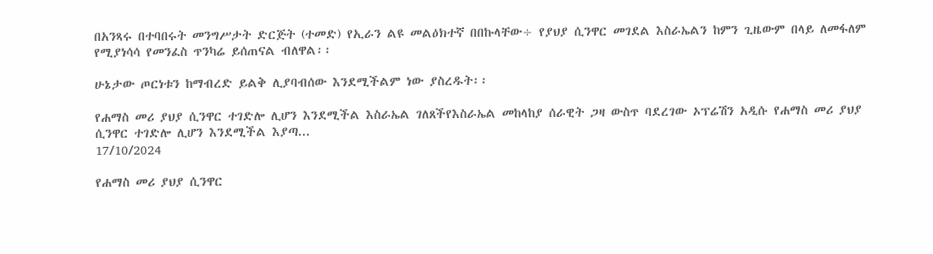በአንጻሩ በተባበሩት መንግሥታት ድርጅት (ተመድ) የኢራን ልዩ መልዕክተኛ በበኩላቸው÷ የያህያ ሲንዋር መገደል እስራኤልን ከምን ጊዜውም በላይ ለመፋለም የሚያነሳሳ የመንፈስ ጥንካሬ ይሰጠናል ብለዋል፡፡

ሁኔታው ጦርነቱን ከማብረድ ይልቅ ሊያባብሰው እንደሚችልም ነው ያስረዱት፡፡

የሐማስ መሪ ያህያ ሲንዋር ተገድሎ ሊሆን እንደሚችል እስራኤል ገለጸችየእስራኤል መከላከያ ሰራዊት ጋዛ ውስጥ ባደረገው ኦፕሬሽን አዲሱ የሐማስ መሪ ያህያ ሲንዋር ተገድሎ ሊሆን እንደሚችል እያጣ...
17/10/2024

የሐማስ መሪ ያህያ ሲንዋር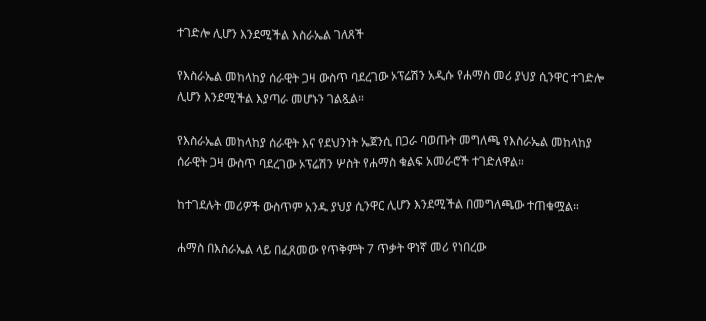ተገድሎ ሊሆን እንደሚችል እስራኤል ገለጸች

የእስራኤል መከላከያ ሰራዊት ጋዛ ውስጥ ባደረገው ኦፕሬሽን አዲሱ የሐማስ መሪ ያህያ ሲንዋር ተገድሎ ሊሆን እንደሚችል እያጣራ መሆኑን ገልጿል።

የእስራኤል መከላከያ ሰራዊት እና የደህንነት ኤጀንሲ በጋራ ባወጡት መግለጫ የእስራኤል መከላከያ ሰራዊት ጋዛ ውስጥ ባደረገው ኦፕሬሽን ሦስት የሐማስ ቁልፍ አመራሮች ተገድለዋል።

ከተገደሉት መሪዎች ውስጥም አንዱ ያህያ ሲንዋር ሊሆን እንደሚችል በመግለጫው ተጠቁሟል።

ሐማስ በእስራኤል ላይ በፈጸመው የጥቅምት 7 ጥቃት ዋነኛ መሪ የነበረው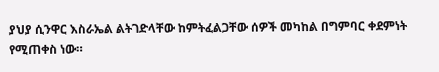ያህያ ሲንዋር እስራኤል ልትገድላቸው ከምትፈልጋቸው ሰዎች መካከል በግምባር ቀደምነት የሚጠቀስ ነው።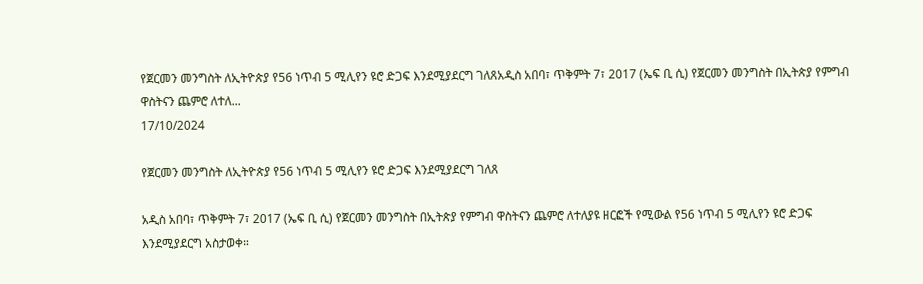የጀርመን መንግስት ለኢትዮጵያ የ56 ነጥብ 5 ሚሊየን ዩሮ ድጋፍ እንደሚያደርግ ገለጸአዲስ አበባ፣ ጥቅምት 7፣ 2017 (ኤፍ ቢ ሲ) የጀርመን መንግስት በኢትጵያ የምግብ ዋስትናን ጨምሮ ለተለ...
17/10/2024

የጀርመን መንግስት ለኢትዮጵያ የ56 ነጥብ 5 ሚሊየን ዩሮ ድጋፍ እንደሚያደርግ ገለጸ

አዲስ አበባ፣ ጥቅምት 7፣ 2017 (ኤፍ ቢ ሲ) የጀርመን መንግስት በኢትጵያ የምግብ ዋስትናን ጨምሮ ለተለያዩ ዘርፎች የሚውል የ56 ነጥብ 5 ሚሊየን ዩሮ ድጋፍ እንደሚያደርግ አስታወቀ።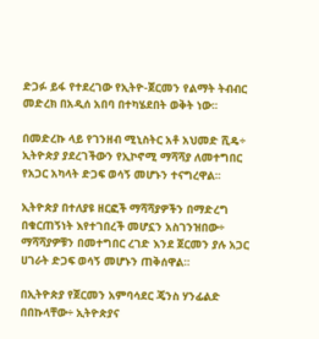ድጋፉ ይፋ የተደረገው የኢትዮ-ጀርመን የልማት ትብብር መድረክ በአዲሰ አበባ በተካሄደበት ወቅት ነው፡፡

በመድረኩ ላይ የገንዘብ ሚኒስትር አቶ አህመድ ሺዴ÷ ኢትዮጵያ ያደረገችውን የኢኮኖሚ ማሻሻያ ለመተግበር የአጋር አካላት ድጋፍ ወሳኝ መሆኑን ተናግረዋል፡፡

ኢትዮጵያ በተለያዩ ዘርፎች ማሻሻያዎችን በማድረግ በቁርጠኝነት እየተገበረች መሆኗን አስገንዝበው÷ ማሻሻያዎቹን በመተግበር ረገድ እንደ ጀርመን ያሉ አጋር ሀገራት ድጋፍ ወሳኝ መሆኑን ጠቅሰዋል።

በኢትዮጵያ የጀርመን አምባሳደር ጄንስ ሃንፊልድ በበኩላቸው÷ ኢትዮጵያና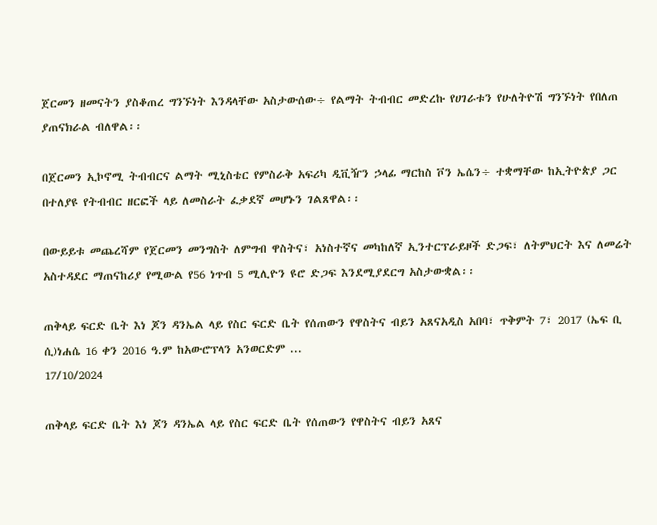ጀርመን ዘመናትን ያስቆጠረ ግንኙነት እንዳላቸው አስታውሰው÷ የልማት ትብብር መድረኩ የሀገራቱን የሁለትዮሽ ግንኙነት የበለጠ ያጠናክራል ብለዋል፡፡

በጀርመን ኢኮኖሚ ትብብርና ልማት ሚኒስቴር የምስራቅ አፍሪካ ዲቪዥን ኃላፊ ማርከስ ቮን ኤሴን÷ ተቋማቸው ከኢትዮጵያ ጋር በተለያዩ የትብብር ዘርፎች ላይ ለመስራት ፈቃደኛ መሆኑን ገልጸዋል፡፡

በውይይቱ መጨረሻም የጀርመን መንግስት ለምግብ ዋስትና፣ አነስተኛና መካከለኛ ኢንተርፕራይዞች ድጋፍ፣ ለትምህርት እና ለመሬት አስተዳደር ማጠናከሪያ የሚውል የ56 ነጥብ 5 ሚሊዮን ዩሮ ድጋፍ እንደሚያደርግ አስታውቋል፡፡

ጠቅላይ ፍርድ ቤት እነ ጆን ዳንኤል ላይ የስር ፍርድ ቤት የሰጠውን የዋስትና ብይን አጸናአዲስ አበባ፣ ጥቅምት 7፣ 2017 (ኤፍ ቢ ሲ)ነሐሴ 16 ቀን 2016 ዓ.ም ከአውሮፕላን አንወርድም ...
17/10/2024

ጠቅላይ ፍርድ ቤት እነ ጆን ዳንኤል ላይ የስር ፍርድ ቤት የሰጠውን የዋስትና ብይን አጸና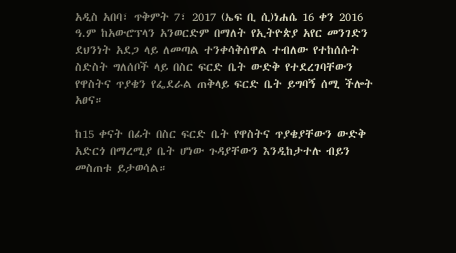አዲስ አበባ፣ ጥቅምት 7፣ 2017 (ኤፍ ቢ ሲ)ነሐሴ 16 ቀን 2016 ዓ.ም ከአውሮፕላን አንወርድም በማለት የኢትዮጵያ አየር መንገድን ደህንነት አደጋ ላይ ለመጣል ተንቀሳቅሰዋል ተብለው የተከሰሱት ስድስት ግለሰቦች ላይ በስር ፍርድ ቤት ውድቅ የተደረገባቸውን የዋስትና ጥያቄን የፌደራል ጠቅላይ ፍርድ ቤት ይግባኝ ሰሚ ችሎት አፀና።

ከ15 ቀናት በፊት በስር ፍርድ ቤት የዋስትና ጥያቄያቸውን ውድቅ አድርጎ በማረሚያ ቤት ሆነው ጉዳያቸውን እንዲከታተሉ ብይን መስጠቱ ይታወሳል።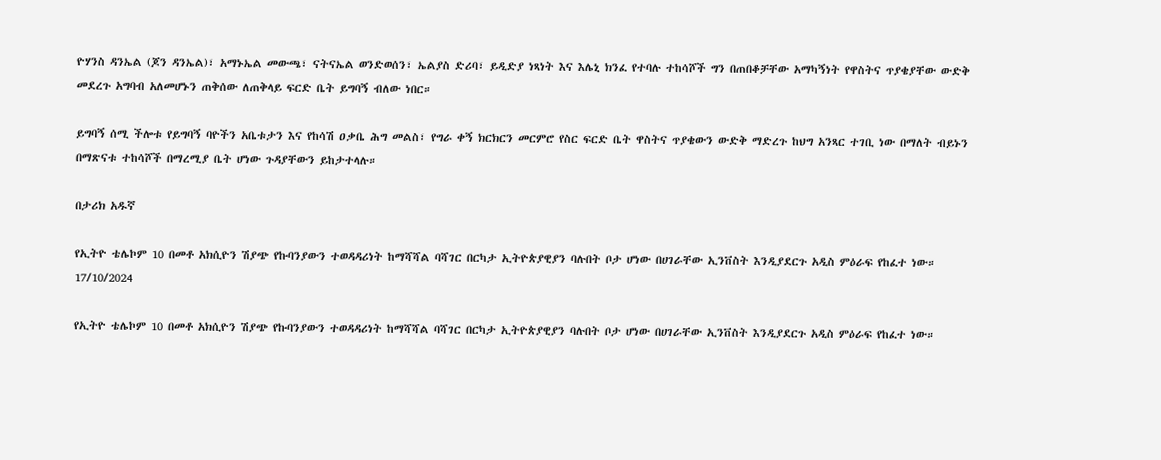ዮሃንስ ዳንኤል (ጆን ዳንኤል)፣ አማኑኤል መውጫ፣ ናትናኤል ወንድወሰን፣ ኤልያስ ድሪባ፣ ይዲድያ ነጻነት እና እሌኒ ክንፈ የተባሉ ተከሳሾች ግን በጠበቆቻቸው አማካኝነት የዋስትና ጥያቄያቸው ውድቅ መደረጉ አግባብ አለመሆኑን ጠቅሰው ለጠቅላይ ፍርድ ቤት ይግባኝ ብለው ነበር።

ይግባኝ ሰሚ ችሎቱ የይግባኝ ባዮችን አቤቱታን እና የከሳሽ ዐቃቤ ሕግ መልስ፣ የግራ ቀኝ ክርክርን መርምሮ የስር ፍርድ ቤት ዋስትና ጥያቄውን ውድቅ ማድረጉ ከህግ አንጻር ተገቢ ነው በማለት ብይኑን በማጽናቱ ተከሳሾች በማረሚያ ቤት ሆነው ጉዳያቸውን ይከታተላሉ።

በታሪክ አዱኛ

የኢትዮ ቴሌኮም 10 በመቶ አክሲዮን ሽያጭ የኩባንያውን ተወዳዳሪነት ከማሻሻል ባሻገር በርካታ ኢትዮጵያዊያን ባሉበት ቦታ ሆነው በሀገራቸው ኢንቨስት እንዲያደርጉ አዲስ ምዕራፍ የከፈተ ነው።
17/10/2024

የኢትዮ ቴሌኮም 10 በመቶ አክሲዮን ሽያጭ የኩባንያውን ተወዳዳሪነት ከማሻሻል ባሻገር በርካታ ኢትዮጵያዊያን ባሉበት ቦታ ሆነው በሀገራቸው ኢንቨስት እንዲያደርጉ አዲስ ምዕራፍ የከፈተ ነው።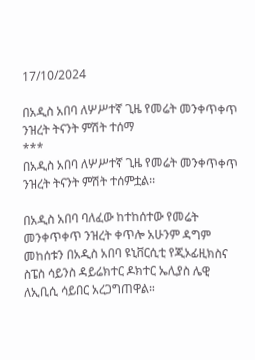17/10/2024

በአዲስ አበባ ለሦሥተኛ ጊዜ የመሬት መንቀጥቀጥ ንዝረት ትናንት ምሽት ተሰማ
***
በአዲስ አበባ ለሦሥተኛ ጊዜ የመሬት መንቀጥቀጥ ንዝረት ትናንት ምሽት ተሰምቷል፡፡

በአዲስ አበባ ባለፈው ከተከሰተው የመሬት መንቀጥቀጥ ንዝረት ቀጥሎ አሁንም ዳግም መከሰቱን በአዲስ አበባ ዩኒቨርሲቲ የጂኦፊዚክስና ስፔስ ሳይንስ ዳይሬክተር ዶክተር ኤሊያስ ሌዊ ለኢቢሲ ሳይበር አረጋግጠዋል።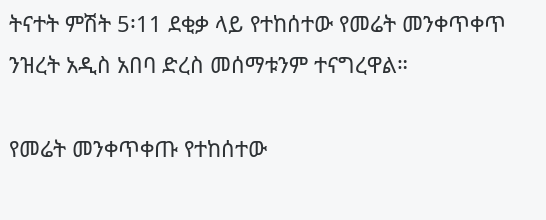ትናተት ምሽት 5፡11 ደቂቃ ላይ የተከሰተው የመሬት መንቀጥቀጥ ንዝረት አዲስ አበባ ድረስ መሰማቱንም ተናግረዋል።

የመሬት መንቀጥቀጡ የተከሰተው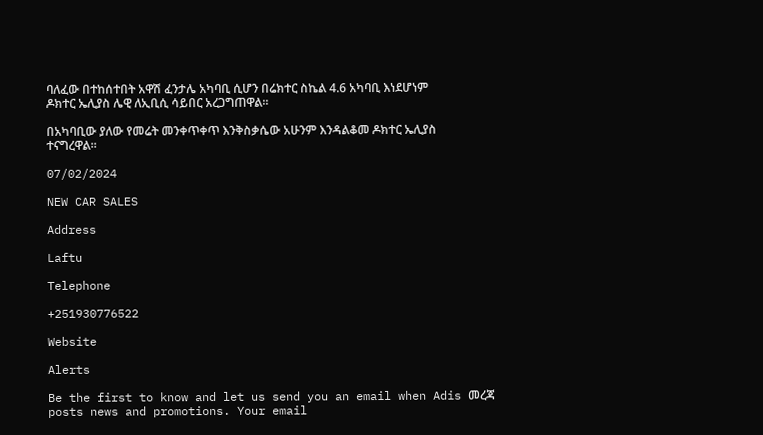ባለፈው በተከሰተበት አዋሽ ፈንታሌ አካባቢ ሲሆን በሬክተር ስኬል 4.6 አካባቢ እነደሆነም ዶክተር ኤሊያስ ሌዊ ለኢቢሲ ሳይበር አረጋግጠዋል።

በአካባቢው ያለው የመሬት መንቀጥቀጥ እንቅስቃሴው አሁንም እንዳልቆመ ዶክተር ኤሊያስ ተናግረዋል።

07/02/2024

NEW CAR SALES

Address

Laftu

Telephone

+251930776522

Website

Alerts

Be the first to know and let us send you an email when Adis መረጃ posts news and promotions. Your email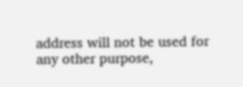address will not be used for any other purpose,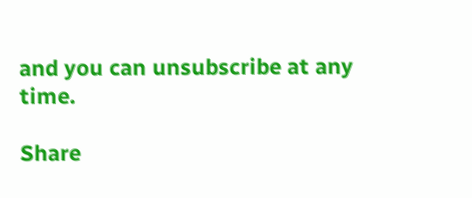and you can unsubscribe at any time.

Share